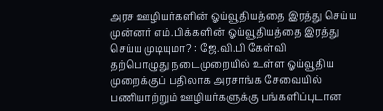அரச ஊழியர்களின் ஓய்வூதியத்தை இரத்து செய்ய முன்னர் எம்.பிக்களின் ஓய்வூதியத்தை இரத்து செய்ய முடியுமா? : ஜே.வி.பி கேள்வி
தற்பொழுது நடைமுறையில் உள்ள ஓய்வூதிய முறைக்குப் பதிலாக அரசாங்க சேவையில் பணியாற்றும் ஊழியர்களுக்கு பங்களிப்புடான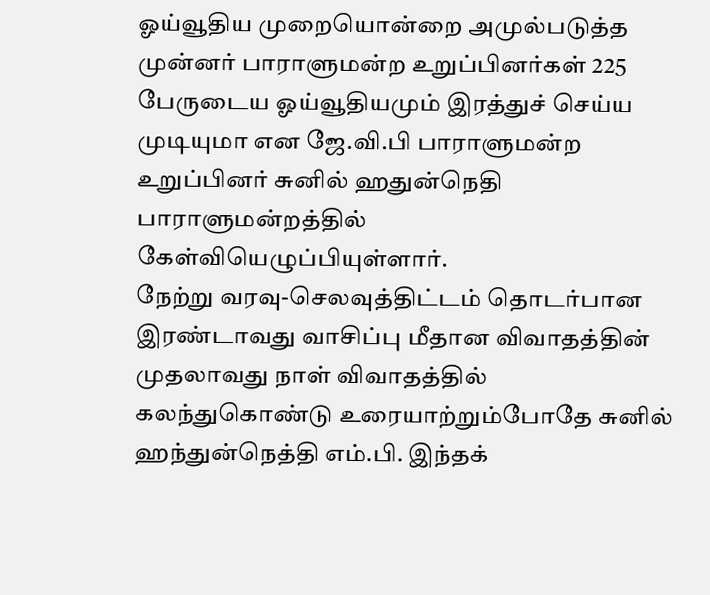ஓய்வூதிய முறையொன்றை அமுல்படுத்த முன்னர் பாராளுமன்ற உறுப்பினர்கள் 225 பேருடைய ஓய்வூதியமும் இரத்துச் செய்ய முடியுமா என ஜே.வி.பி பாராளுமன்ற உறுப்பினர் சுனில் ஹதுன்நெதி பாராளுமன்றத்தில் கேள்வியெழுப்பியுள்ளார்.
நேற்று வரவு-செலவுத்திட்டம் தொடர்பான இரண்டாவது வாசிப்பு மீதான விவாதத்தின் முதலாவது நாள் விவாதத்தில் கலந்துகொண்டு உரையாற்றும்போதே சுனில் ஹந்துன்நெத்தி எம்.பி. இந்தக்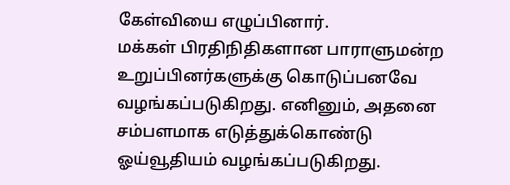கேள்வியை எழுப்பினார்.
மக்கள் பிரதிநிதிகளான பாராளுமன்ற உறுப்பினர்களுக்கு கொடுப்பனவே வழங்கப்படுகிறது. எனினும், அதனை சம்பளமாக எடுத்துக்கொண்டு ஓய்வூதியம் வழங்கப்படுகிறது.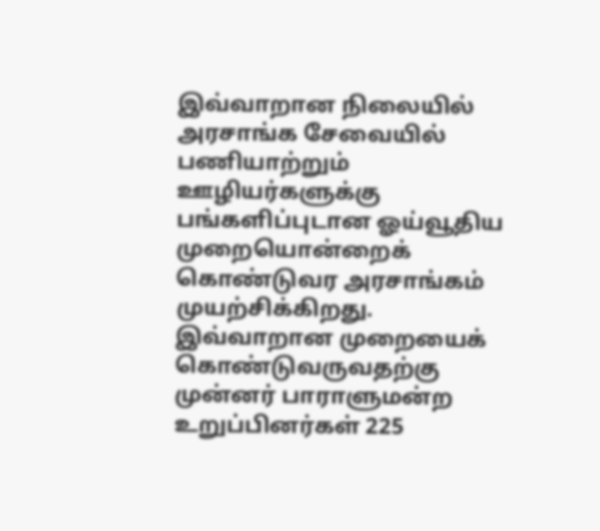இவ்வாறான நிலையில் அரசாங்க சேவையில் பணியாற்றும் ஊழியர்களுக்கு பங்களிப்புடான ஓய்வூதிய முறையொன்றைக் கொண்டுவர அரசாங்கம் முயற்சிக்கிறது. இவ்வாறான முறையைக் கொண்டுவருவதற்கு முன்னர் பாராளுமன்ற உறுப்பினர்கள் 225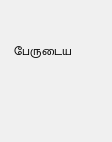பேருடைய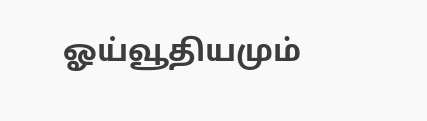ஓய்வூதியமும்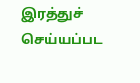இரத்துச் செய்யப்பட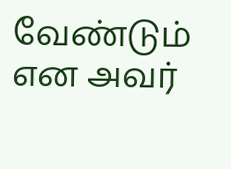வேண்டும் என அவர்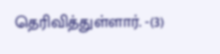தெரிவித்துள்ளார். -(3)